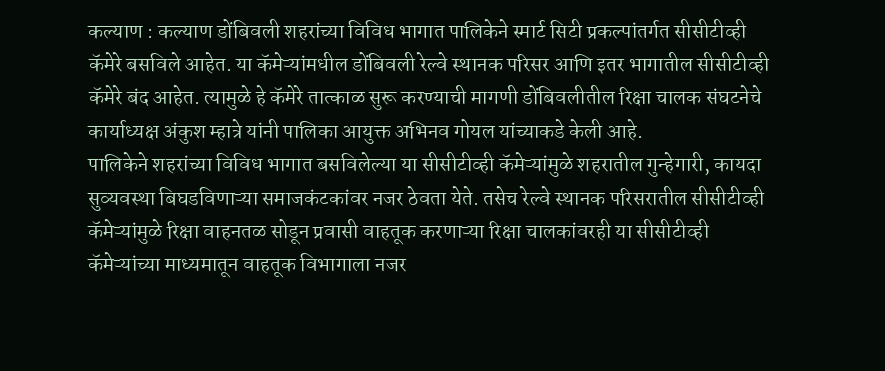कल्याण : कल्याण डोंबिवली शहरांच्या विविध भागात पालिकेने स्मार्ट सिटी प्रकल्पांतर्गत सीसीटीव्ही कॅमेरे बसविले आहेत. या कॅमेऱ्यांमधील डोंबिवली रेल्वे स्थानक परिसर आणि इतर भागातील सीसीटीव्ही कॅमेरे बंद आहेत. त्यामुळे हे कॅमेरे तात्काळ सुरू करण्याची मागणी डोंबिवलीतील रिक्षा चालक संघटनेचे कार्याध्यक्ष अंकुश म्हात्रे यांनी पालिका आयुक्त अभिनव गोयल यांच्याकडे केली आहे.
पालिकेने शहरांच्या विविध भागात बसविलेल्या या सीसीटीव्ही कॅमेऱ्यांमुळे शहरातील गुन्हेगारी, कायदा सुव्यवस्था बिघडविणाऱ्या समाजकंटकांवर नजर ठेवता येते. तसेच रेल्वे स्थानक परिसरातील सीसीटीव्ही कॅमेऱ्यांमुळे रिक्षा वाहनतळ सोडून प्रवासी वाहतूक करणाऱ्या रिक्षा चालकांवरही या सीसीटीव्ही कॅमेऱ्यांच्या माध्यमातून वाहतूक विभागाला नजर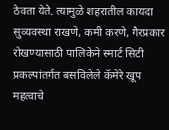ठेवता येते. त्यामुळे शहरातील कायदा सुव्यवस्था राखणे, कमी करणे, गैरप्रकार रोखण्यासाठी पालिकेने स्मार्ट सिटी प्रकल्पांतर्गत बसविलेले कॅमेरे खूप महत्वाचे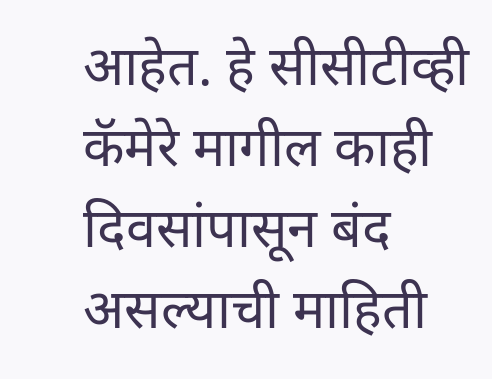आहेत. हे सीसीटीव्ही कॅमेरे मागील काही दिवसांपासून बंद असल्याची माहिती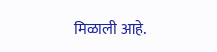मिळाली आहे.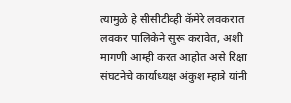त्यामुळे हे सीसीटीव्ही कॅमेरे लवकरात लवकर पालिकेने सुरू करावेत, अशी मागणी आम्ही करत आहोत असे रिक्षा संघटनेचे कार्याध्यक्ष अंकुश म्हात्रे यांनी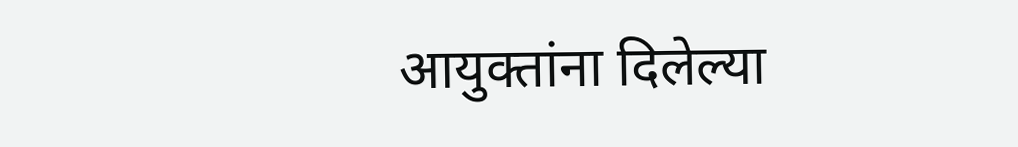आयुक्तांना दिलेल्या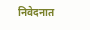निवेदनात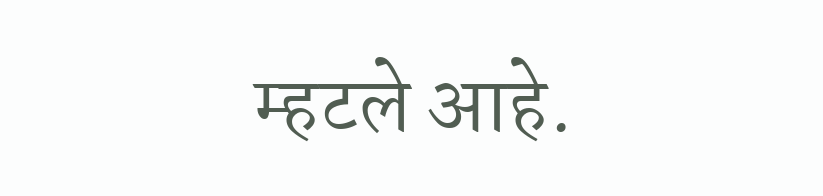म्हटले आहे.